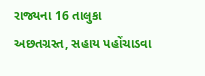રાજ્યના 16 તાલુકા અછતગ્રસ્ત, સહાય પહોંચાડવા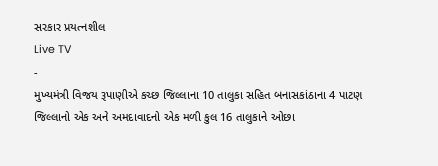સરકાર પ્રયત્નશીલ
Live TV
-
મુખ્યમંત્રી વિજય રૂપાણીએ કચ્છ જિલ્લાના 10 તાલુકા સહિત બનાસકાંઠાના 4 પાટણ જિલ્લાનો એક અને અમદાવાદનો એક મળી કુલ 16 તાલુકાને ઓછા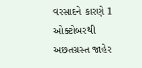વરસાદને કારણે 1 ઓક્ટોબરથી અછતગ્રસ્ત જાહેર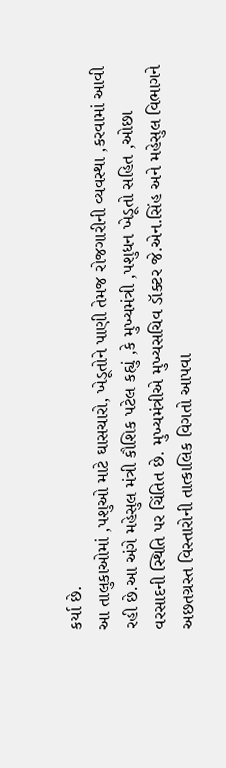કર્યા છે.
આ તાલુકાઓમાં ,પશુઓ માટે ઘાસચારો, ખેડૂતોને પાણી તેમજ રોજગારીની વ્યવસ્થા ,કરવામાં આવી રહી છે.આ અંગે મહેસુલ મંત્રી કૌશિક પટેલ કહ્યું ,કે મુખ્યમંત્રી ,પશુધન ખેડૂતો સહિત ,ઓછા વરસાદની સ્થિતિ પર ચિંતિત છે. મુખ્યમંત્રીએ મુખ્યસચિવ ડૉક્ટર જે.એન.સિંહ અને મહેસુલ વિભાગને અછતગ્રસ્ત વિસ્તારોની તાત્કાલિક વિગતો આપવા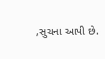,સુચના આપી છે.